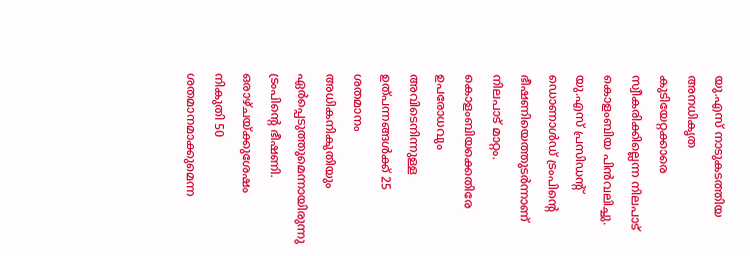യു.എസ് നാടുകടത്തിയ അനധികൃത കുടിയേറ്റക്കാരെ സ്വീകരിക്കില്ലെന്ന നിലപാട് കൊളംബിയ പിന്‍വലിച്ചു. യു.എസ് പ്രസിഡന്റ് ഡൊണാള്‍ഡ് ട്രംപിന്റെ ഭീഷണിയെത്തുടര്‍ന്നാണ് നിലപാട് മാറ്റം. കൊളംബിയക്കെതിരേ ഉപരോധവും അവിടെനിന്നുള്ള ഉത്പന്നങ്ങള്‍ക്ക് 25 ശതമാനം അധികനികുതിയും ഏര്‍പ്പെടുത്തുമെന്നായിരുന്നു ട്രംപിന്റെ ഭീഷണി. ഒരാഴ്ചയ്ക്കുശേഷം നികുതി 50 ശതമാനമാക്കുമെന്ന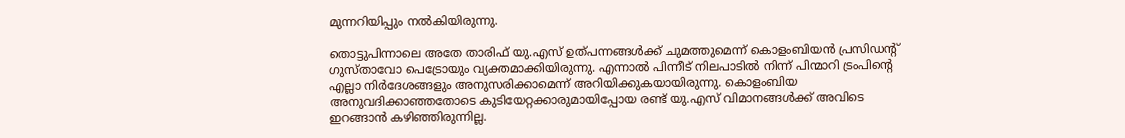മുന്നറിയിപ്പും നല്‍കിയിരുന്നു.

തൊട്ടുപിന്നാലെ അതേ താരിഫ് യു.എസ് ഉത്പന്നങ്ങള്‍ക്ക് ചുമത്തുമെന്ന് കൊളംബിയന്‍ പ്രസിഡന്റ് ഗുസ്താവോ പെട്രോയും വ്യക്തമാക്കിയിരുന്നു. എന്നാല്‍ പിന്നീട് നിലപാടില്‍ നിന്ന് പിന്മാറി ട്രംപിന്റെ എല്ലാ നിര്‍ദേശങ്ങളും അനുസരിക്കാമെന്ന് അറിയിക്കുകയായിരുന്നു. കൊളംബിയ അനുവദിക്കാഞ്ഞതോടെ കുടിയേറ്റക്കാരുമായിപ്പോയ രണ്ട് യു.എസ് വിമാനങ്ങള്‍ക്ക് അവിടെ ഇറങ്ങാന്‍ കഴിഞ്ഞിരുന്നില്ല.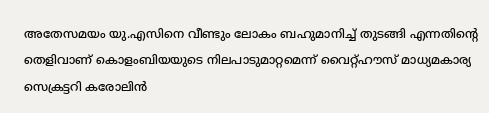അതേസമയം യു.എസിനെ വീണ്ടും ലോകം ബഹുമാനിച്ച് തുടങ്ങി എന്നതിന്റെ തെളിവാണ് കൊളംബിയയുടെ നിലപാടുമാറ്റമെന്ന് വൈറ്റ്ഹൗസ് മാധ്യമകാര്യ സെക്രട്ടറി കരോലിന്‍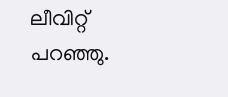ലീവിറ്റ് പറഞ്ഞു.